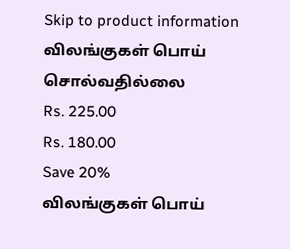Skip to product information
விலங்குகள் பொய் சொல்வதில்லை
Rs. 225.00
Rs. 180.00
Save 20%
விலங்குகள் பொய்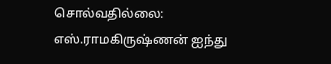சொல்வதில்லை: எஸ்.ராமகிருஷ்ணன் ஐந்து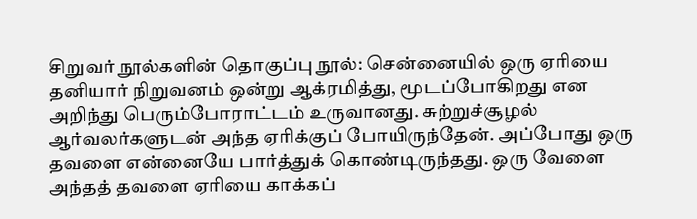சிறுவர் நூல்களின் தொகுப்பு நூல்: சென்னையில் ஒரு ஏரியை தனியார் நிறுவனம் ஒன்று ஆக்ரமித்து, மூடப்போகிறது என அறிந்து பெரும்போராட்டம் உருவானது. சுற்றுச்சூழல் ஆர்வலர்களுடன் அந்த ஏரிக்குப் போயிருந்தேன். அப்போது ஒரு தவளை என்னையே பார்த்துக் கொண்டிருந்தது. ஒரு வேளை அந்தத் தவளை ஏரியை காக்கப்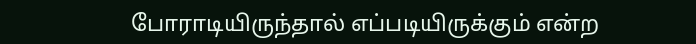போராடியிருந்தால் எப்படியிருக்கும் என்ற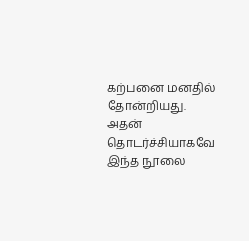கற்பனை மனதில் தோன்றியது. அதன் தொடர்ச்சியாகவே இந்த நூலை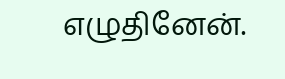எழுதினேன்.